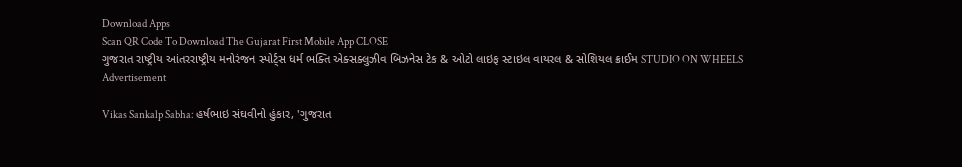Download Apps
Scan QR Code To Download The Gujarat First Mobile App CLOSE
ગુજરાત રાષ્ટ્રીય આંતરરાષ્ટ્રીય મનોરંજન સ્પોર્ટ્સ ધર્મ ભક્તિ એક્સક્લુઝીવ બિઝનેસ ટેક & ઓટો લાઇફ સ્ટાઇલ વાયરલ & સોશિયલ ક્રાઈમ STUDIO ON WHEELS
Advertisement

Vikas Sankalp Sabha: હર્ષભાઇ સંઘવીનો હુંકાર, 'ગુજરાત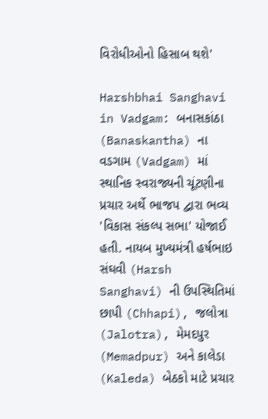વિરોધીઓનો હિસાબ થશે'

Harshbhai Sanghavi in Vadgam: બનાસકાંઠા (Banaskantha) ના વડગામ (Vadgam) માં સ્થાનિક સ્વરાજ્યની ચૂંટણીના પ્રચાર અર્થે ભાજપ દ્વારા ભવ્ય 'વિકાસ સંકલ્પ સભા' યોજાઈ હતી. નાયબ મુખ્યમંત્રી હર્ષભાઇ સંઘવી (Harsh Sanghavi) ની ઉપસ્થિતિમાં છાપી (Chhapi), જલોત્રા (Jalotra), મેમદપુર (Memadpur) અને કાલેડા (Kaleda) બેઠકો માટે પ્રચાર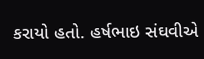કરાયો હતો. હર્ષભાઇ સંઘવીએ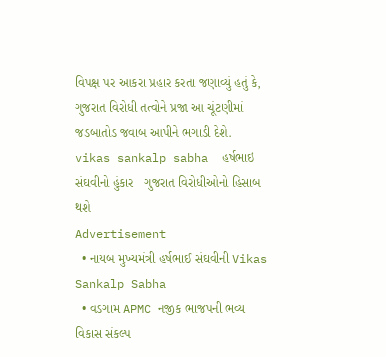વિપક્ષ પર આકરા પ્રહાર કરતા જણાવ્યું હતું કે, ગુજરાત વિરોધી તત્વોને પ્રજા આ ચૂંટણીમાં જડબાતોડ જવાબ આપીને ભગાડી દેશે.
vikas sankalp sabha  હર્ષભાઇ સંઘવીનો હુંકાર   ગુજરાત વિરોધીઓનો હિસાબ થશે
Advertisement
  • નાયબ મુખ્યમંત્રી હર્ષભાઈ સંઘવીની Vikas Sankalp Sabha
  • વડગામ APMC નજીક ભાજપની ભવ્ય વિકાસ સંકલ્પ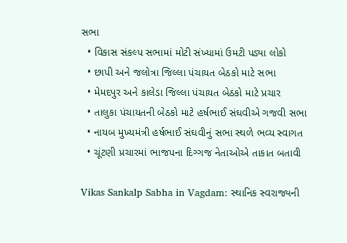સભા
  • વિકાસ સંકલ્પ સભામાં મોટી સંખ્યામાં ઉમટી પડ્યા લોકો
  • છાપી અને જલોત્રા જિલ્લા પંચાયત બેઠકો માટે સભા
  • મેમદપુર અને કાલેડા જિલ્લા પંચાયત બેઠકો માટે પ્રચાર
  • તાલુકા પંચાયતની બેઠકો માટે હર્ષભાઈ સંઘવીએ ગજવી સભા
  • નાયબ મુખ્યમંત્રી હર્ષભાઈ સંઘવીનું સભા સ્થળે ભવ્ય સ્વાગત
  • ચૂંટણી પ્રચારમાં ભાજપના દિગ્ગજ નેતાઓએ તાકાત બતાવી

Vikas Sankalp Sabha in Vagdam: સ્થાનિક સ્વરાજ્યની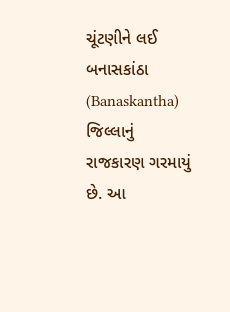ચૂંટણીને લઈ બનાસકાંઠા (Banaskantha) જિલ્લાનું રાજકારણ ગરમાયું છે. આ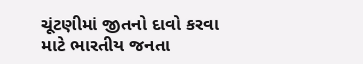ચૂંટણીમાં જીતનો દાવો કરવા માટે ભારતીય જનતા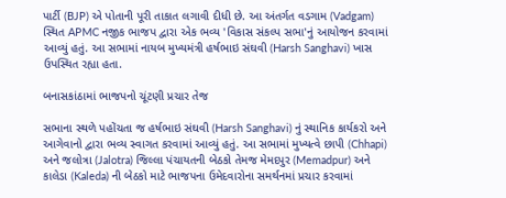પાર્ટી (BJP) એ પોતાની પૂરી તાકાત લગાવી દીધી છે. આ અંતર્ગત વડગામ (Vadgam) સ્થિત APMC નજીક ભાજપ દ્વારા એક ભવ્ય 'વિકાસ સંકલ્પ સભા'નું આયોજન કરવામાં આવ્યું હતું. આ સભામાં નાયબ મુખ્યમંત્રી હર્ષભાઇ સંઘવી (Harsh Sanghavi) ખાસ ઉપસ્થિત રહ્યા હતા.

બનાસકાંઠામાં ભાજપનો ચૂંટણી પ્રચાર તેજ

સભાના સ્થળે પહોંચતા જ હર્ષભાઇ સંઘવી (Harsh Sanghavi) નું સ્થાનિક કાર્યકરો અને આગેવાનો દ્વારા ભવ્ય સ્વાગત કરવામાં આવ્યું હતું. આ સભામાં મુખ્યત્વે છાપી (Chhapi) અને જલોત્રા (Jalotra) જિલ્લા પંચાયતની બેઠકો તેમજ મેમદપુર (Memadpur) અને કાલેડા (Kaleda) ની બેઠકો માટે ભાજપના ઉમેદવારોના સમર્થનમાં પ્રચાર કરવામાં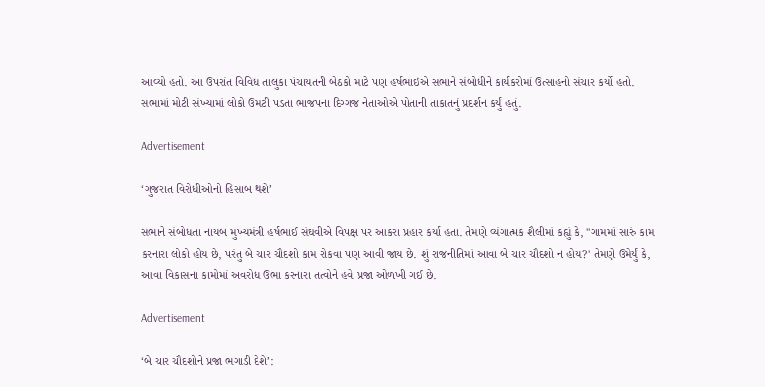આવ્યો હતો. આ ઉપરાંત વિવિધ તાલુકા પંચાયતની બેઠકો માટે પણ હર્ષભાઇએ સભાને સંબોધીને કાર્યકરોમાં ઉત્સાહનો સંચાર કર્યો હતો. સભામાં મોટી સંખ્યામાં લોકો ઉમટી પડતા ભાજપના દિગ્ગજ નેતાઓએ પોતાની તાકાતનું પ્રદર્શન કર્યું હતું.

Advertisement

‘ગુજરાત વિરોધીઓનો હિસાબ થશે’

સભાને સંબોધતા નાયબ મુખ્યમંત્રી હર્ષભાઈ સંઘવીએ વિપક્ષ પર આકરા પ્રહાર કર્યા હતા. તેમણે વ્યંગાત્મક શૈલીમાં કહ્યું કે, "ગામમાં સારું કામ કરનારા લોકો હોય છે, પરંતુ બે ચાર ચૌદશો કામ રોકવા પણ આવી જાય છે. શું રાજનીતિમાં આવા બે ચાર ચૌદશો ન હોય?' તેમણે ઉમેર્યું કે, આવા વિકાસના કામોમાં અવરોધ ઉભા કરનારા તત્વોને હવે પ્રજા ઓળખી ગઈ છે.

Advertisement

‘બે ચાર ચૌદશોને પ્રજા ભગાડી દેશે’: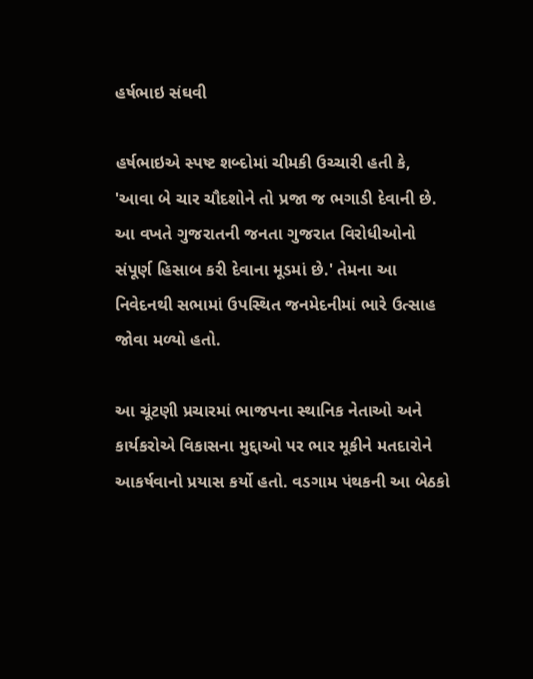હર્ષભાઇ સંઘવી

હર્ષભાઇએ સ્પષ્ટ શબ્દોમાં ચીમકી ઉચ્ચારી હતી કે, 'આવા બે ચાર ચૌદશોને તો પ્રજા જ ભગાડી દેવાની છે. આ વખતે ગુજરાતની જનતા ગુજરાત વિરોધીઓનો સંપૂર્ણ હિસાબ કરી દેવાના મૂડમાં છે.' તેમના આ નિવેદનથી સભામાં ઉપસ્થિત જનમેદનીમાં ભારે ઉત્સાહ જોવા મળ્યો હતો.

આ ચૂંટણી પ્રચારમાં ભાજપના સ્થાનિક નેતાઓ અને કાર્યકરોએ વિકાસના મુદ્દાઓ પર ભાર મૂકીને મતદારોને આકર્ષવાનો પ્રયાસ કર્યો હતો. વડગામ પંથકની આ બેઠકો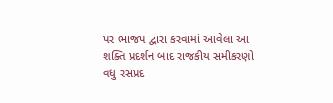પર ભાજપ દ્વારા કરવામાં આવેલા આ શક્તિ પ્રદર્શન બાદ રાજકીય સમીકરણો વધુ રસપ્રદ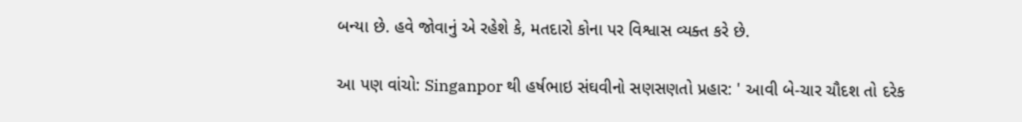બન્યા છે. હવે જોવાનું એ રહેશે કે, મતદારો કોના પર વિશ્વાસ વ્યક્ત કરે છે.

આ પણ વાંચો: Singanpor થી હર્ષભાઇ સંઘવીનો સણસણતો પ્રહાર: ' આવી બે-ચાર ચૌદશ તો દરેક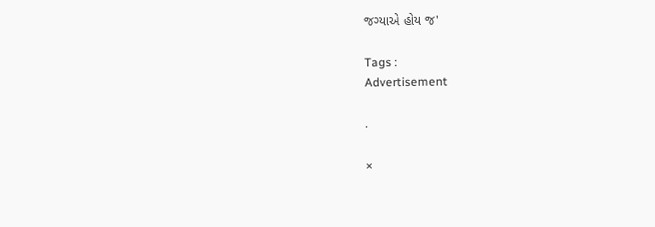જગ્યાએ હોય જ'

Tags :
Advertisement

.

×